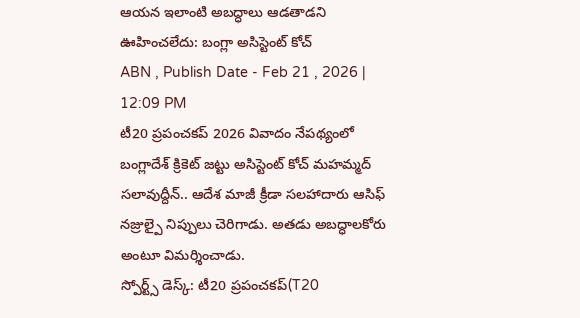ఆయన ఇలాంటి అబద్ధాలు ఆడతాడని ఊహించలేదు: బంగ్లా అసిస్టెంట్ కోచ్
ABN , Publish Date - Feb 21 , 2026 | 12:09 PM
టీ20 ప్రపంచకప్ 2026 వివాదం నేపథ్యంలో బంగ్లాదేశ్ క్రికెట్ జట్టు అసిస్టెంట్ కోచ్ మహమ్మద్ సలావుద్దీన్.. ఆదేశ మాజీ క్రీడా సలహాదారు ఆసిఫ్ నజ్రుల్పై నిప్పులు చెరిగాడు. అతడు అబద్ధాలకోరు అంటూ విమర్శించాడు.
స్పోర్ట్స్ డెస్క్: టీ20 ప్రపంచకప్(T20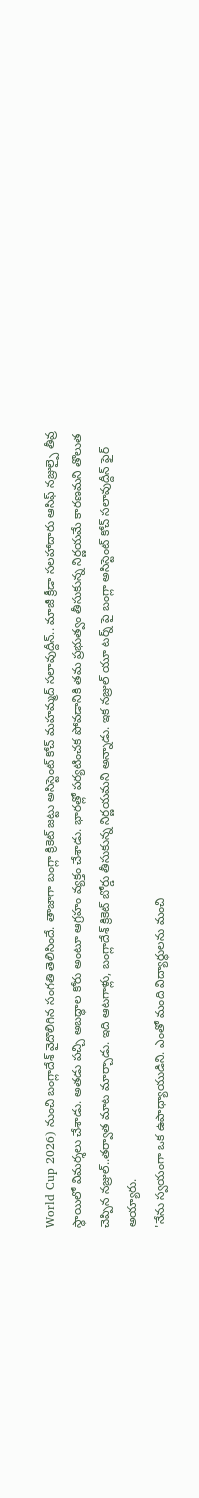World Cup 2026) నుంచి బంగ్లాదేశ్ వైదొలిగిన సంగతి తెలిసిందే. తాజాగా బంగ్లా క్రికెట్ జట్టు అసిస్టెంట్ కోచ్ మహమ్మద్ సలావుద్దీన్.. మాజీ క్రీడా సలహాదారు ఆసిఫ్ నజ్రుల్పై తీవ్ర స్థాయిలో విమర్శలు చేశాడు. అతడు పచ్చి అబద్ధాల కోరు అంటూ ఆగ్రహం వ్యక్తం చేశాడు. భారత్లో పర్యటించక పోవడానికి తమ ప్రభుత్వం తీసుకున్న నిర్ణయమే కారణమని తొలుత చెప్పిన నజ్రుల్..తర్వాత మాట మార్చాడు. ఇది ఆటగాళ్లు, బంగ్లాదేశ్ క్రికెట్ బోర్డు తీసుకున్న నిర్ణయమని అన్నాడు. ఇక నజ్రుల్ యూ టర్న్ పై బంగ్లా అసిస్టెంట్ కోచ్ సలావుద్దీన్ ఫైర్ అయ్యారు.
'నేను స్వయంగా ఒక ఉపాధ్యాయుడిని. ఎంతో మంది విద్యార్థులను మంచి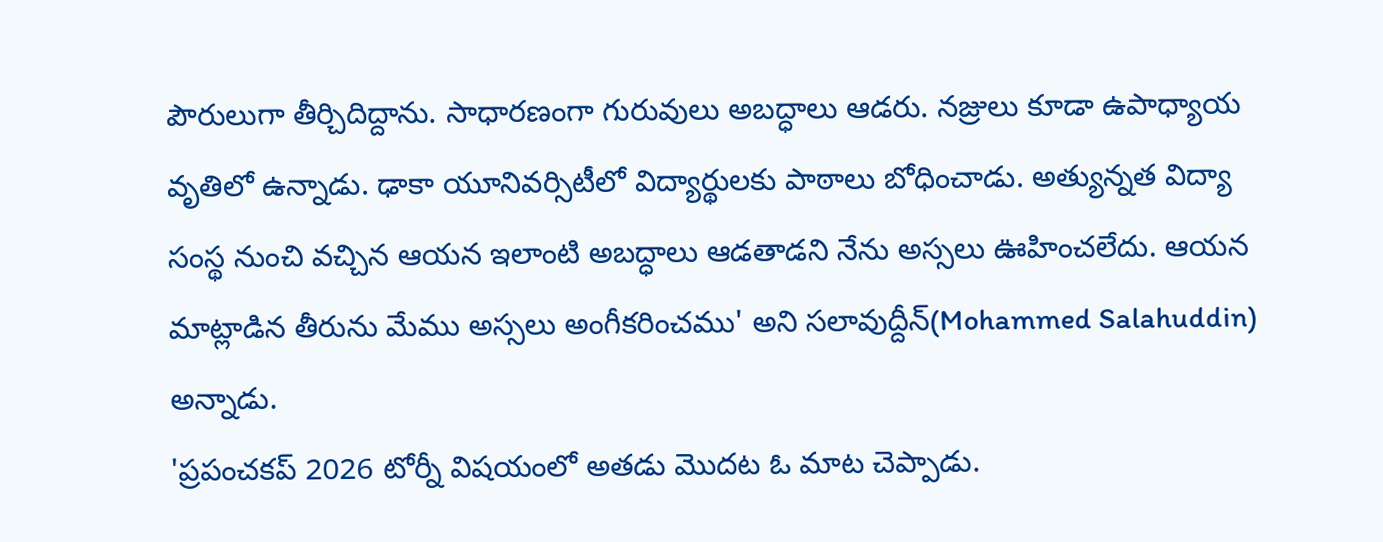పౌరులుగా తీర్చిదిద్దాను. సాధారణంగా గురువులు అబద్ధాలు ఆడరు. నజ్రులు కూడా ఉపాధ్యాయ వృతిలో ఉన్నాడు. ఢాకా యూనివర్సిటీలో విద్యార్థులకు పాఠాలు బోధించాడు. అత్యున్నత విద్యా సంస్థ నుంచి వచ్చిన ఆయన ఇలాంటి అబద్ధాలు ఆడతాడని నేను అస్సలు ఊహించలేదు. ఆయన మాట్లాడిన తీరును మేము అస్సలు అంగీకరించము' అని సలావుద్దీన్(Mohammed Salahuddin) అన్నాడు.
'ప్రపంచకప్ 2026 టోర్నీ విషయంలో అతడు మొదట ఓ మాట చెప్పాడు.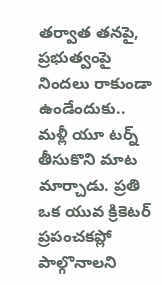తర్వాత తనపై, ప్రభుత్వంపై నిందలు రాకుండా ఉండేందుకు.. మళ్లీ యూ టర్న్ తీసుకొని మాట మార్చాడు. ప్రతి ఒక యువ క్రికెటర్ ప్రపంచకప్లో పాల్గొనాలని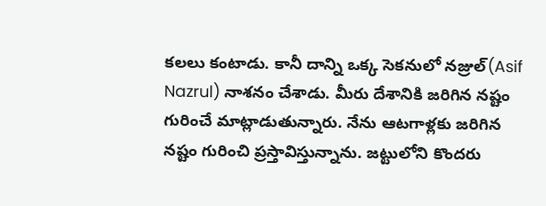కలలు కంటాడు. కానీ దాన్ని ఒక్క సెకనులో నజ్రుల్(Asif Nazrul) నాశనం చేశాడు. మీరు దేశానికి జరిగిన నష్టం గురించే మాట్లాడుతున్నారు. నేను ఆటగాళ్లకు జరిగిన నష్టం గురించి ప్రస్తావిస్తున్నాను. జట్టులోని కొందరు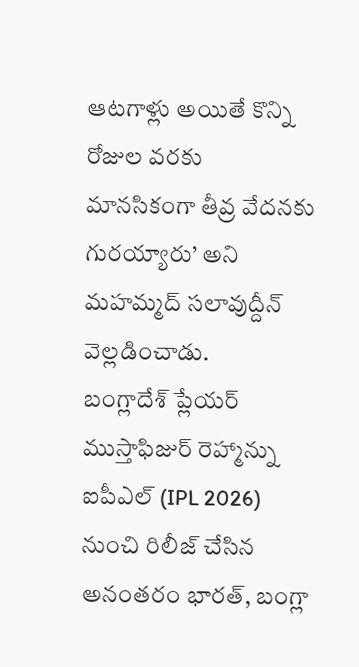ఆటగాళ్లు అయితే కొన్ని రోజుల వరకు మానసికంగా తీవ్ర వేదనకు గురయ్యారు’ అని మహమ్మద్ సలావుద్దీన్ వెల్లడించాడు.
బంగ్లాదేశ్ ప్లేయర్ ముస్తాఫిజుర్ రెహ్మాన్ను ఐపీఎల్ (IPL 2026) నుంచి రిలీజ్ చేసిన అనంతరం భారత్, బంగ్లా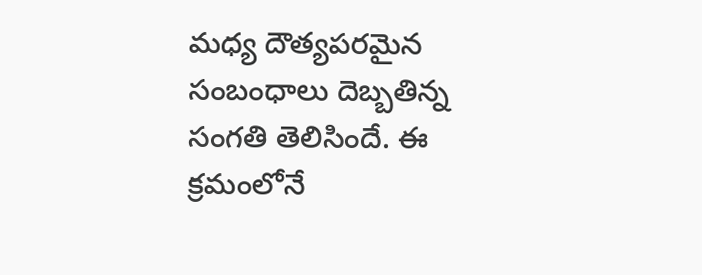మధ్య దౌత్యపరమైన సంబంధాలు దెబ్బతిన్న సంగతి తెలిసిందే. ఈ క్రమంలోనే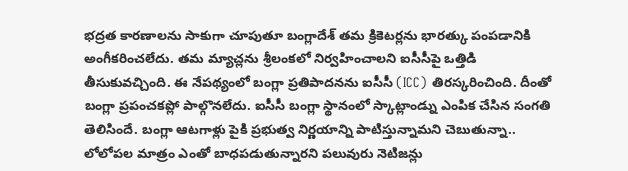భద్రత కారణాలను సాకుగా చూపుతూ బంగ్లాదేశ్ తమ క్రికెటర్లను భారత్కు పంపడానికి అంగీకరించలేదు. తమ మ్యాచ్లను శ్రీలంకలో నిర్వహించాలని ఐసీసీపై ఒత్తిడి తీసుకువచ్చింది. ఈ నేపథ్యంలో బంగ్లా ప్రతిపాదనను ఐసీసీ (ICC) తిరస్కరించింది. దీంతో బంగ్లా ప్రపంచకప్లో పాల్గొనలేదు. ఐసీసీ బంగ్లా స్థానంలో స్కాట్లాండ్ను ఎంపిక చేసిన సంగతి తెలిసిందే. బంగ్లా ఆటగాళ్లు పైకి ప్రభుత్వ నిర్ణయాన్ని పాటిస్తున్నామని చెబుతున్నా.. లోలోపల మాత్రం ఎంతో బాధపడుతున్నారని పలువురు నెటిజన్లు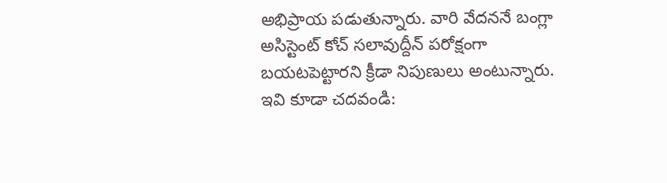అభిప్రాయ పడుతున్నారు. వారి వేదననే బంగ్లా అసిస్టెంట్ కోచ్ సలావుద్దీన్ పరోక్షంగా బయటపెట్టారని క్రీడా నిపుణులు అంటున్నారు.
ఇవి కూడా చదవండి: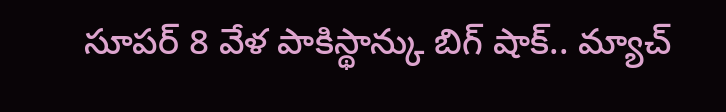సూపర్ 8 వేళ పాకిస్థాన్కు బిగ్ షాక్.. మ్యాచ్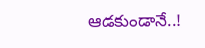ఆడకుండానే..!